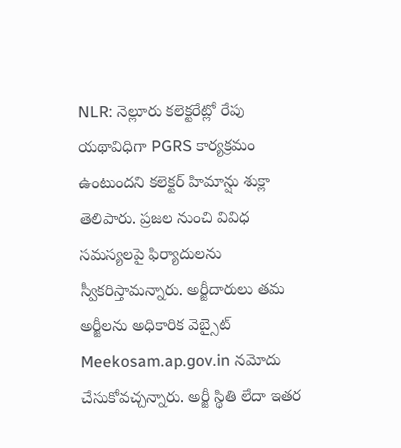NLR: నెల్లూరు కలెక్టరేట్లో రేపు యథావిధిగా PGRS కార్యక్రమం ఉంటుందని కలెక్టర్ హిమాన్షు శుక్లా తెలిపారు. ప్రజల నుంచి వివిధ సమస్యలపై ఫిర్యాదులను స్వీకరిస్తామన్నారు. అర్జీదారులు తమ అర్జీలను అధికారిక వెబ్సైట్ Meekosam.ap.gov.in నమోదు చేసుకోవచ్చన్నారు. అర్జీ స్థితి లేదా ఇతర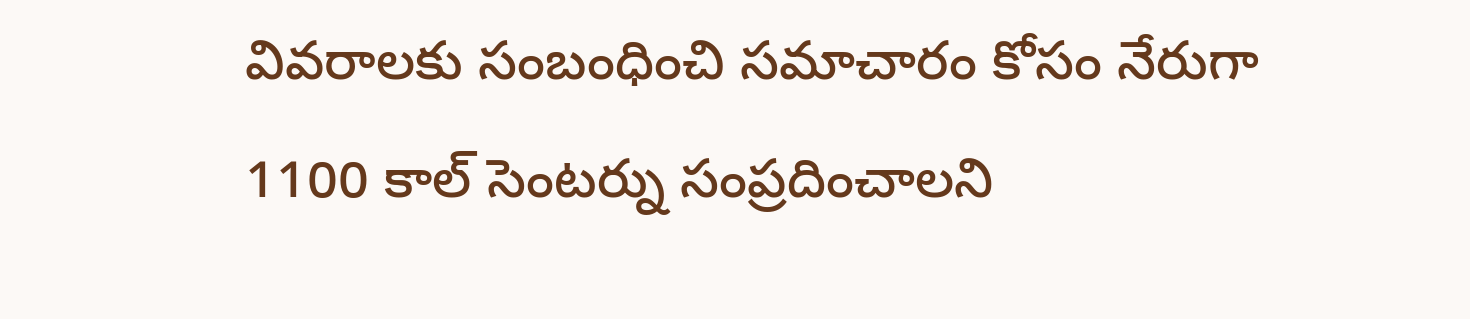వివరాలకు సంబంధించి సమాచారం కోసం నేరుగా 1100 కాల్ సెంటర్ను సంప్రదించాలని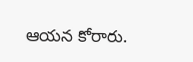ఆయన కోరారు.